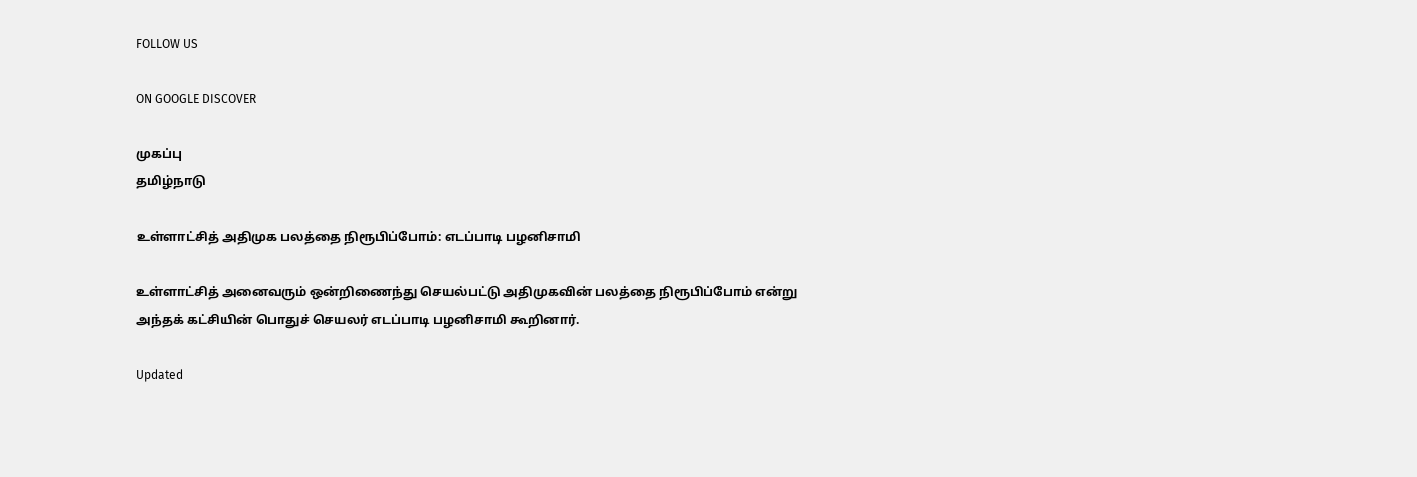FOLLOW US

ON GOOGLE DISCOVER

முகப்பு
தமிழ்நாடு

உள்ளாட்சித் அதிமுக பலத்தை நிரூபிப்போம்: எடப்பாடி பழனிசாமி

உள்ளாட்சித் அனைவரும் ஒன்றிணைந்து செயல்பட்டு அதிமுகவின் பலத்தை நிரூபிப்போம் என்று அந்தக் கட்சியின் பொதுச் செயலர் எடப்பாடி பழனிசாமி கூறினார்.

Updated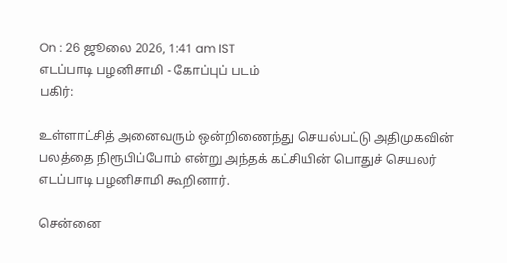On : 26 ஜூலை 2026, 1:41 am IST
எடப்பாடி பழனிசாமி - கோப்புப் படம்
பகிர்:

உள்ளாட்சித் அனைவரும் ஒன்றிணைந்து செயல்பட்டு அதிமுகவின் பலத்தை நிரூபிப்போம் என்று அந்தக் கட்சியின் பொதுச் செயலர் எடப்பாடி பழனிசாமி கூறினார்.

சென்னை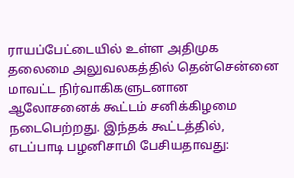ராயப்பேட்டையில் உள்ள அதிமுக தலைமை அலுவலகத்தில் தென்சென்னை மாவட்ட நிர்வாகிகளுடனான ஆலோசனைக் கூட்டம் சனிக்கிழமை நடைபெற்றது. இந்தக் கூட்டத்தில், எடப்பாடி பழனிசாமி பேசியதாவது: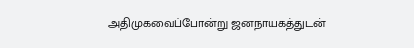அதிமுகவைப்போன்று ஜனநாயகத்துடன்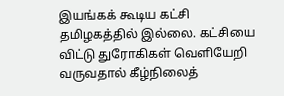இயங்கக் கூடிய கட்சி தமிழகத்தில் இல்லை. கட்சியை விட்டு துரோகிகள் வெளியேறி வருவதால் கீழ்நிலைத்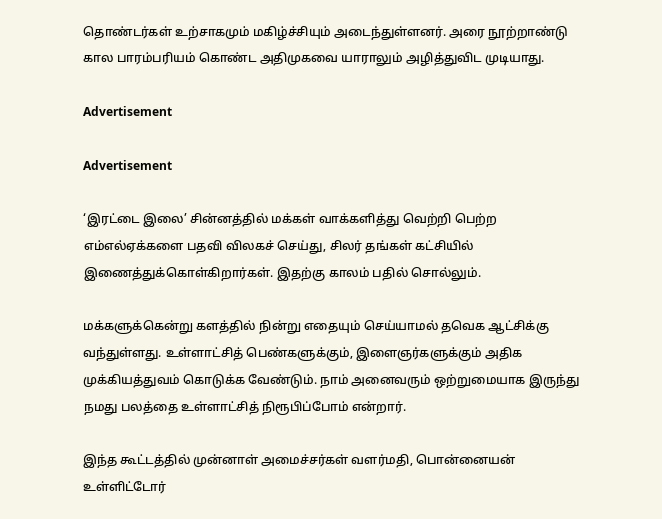தொண்டர்கள் உற்சாகமும் மகிழ்ச்சியும் அடைந்துள்ளனர். அரை நூற்றாண்டு கால பாரம்பரியம் கொண்ட அதிமுகவை யாராலும் அழித்துவிட முடியாது.

Advertisement

Advertisement

‘இரட்டை இலை’ சின்னத்தில் மக்கள் வாக்களித்து வெற்றி பெற்ற எம்எல்ஏக்களை பதவி விலகச் செய்து, சிலர் தங்கள் கட்சியில் இணைத்துக்கொள்கிறார்கள். இதற்கு காலம் பதில் சொல்லும்.

மக்களுக்கென்று களத்தில் நின்று எதையும் செய்யாமல் தவெக ஆட்சிக்கு வந்துள்ளது. உள்ளாட்சித் பெண்களுக்கும், இளைஞர்களுக்கும் அதிக முக்கியத்துவம் கொடுக்க வேண்டும். நாம் அனைவரும் ஒற்றுமையாக இருந்து நமது பலத்தை உள்ளாட்சித் நிரூபிப்போம் என்றார்.

இந்த கூட்டத்தில் முன்னாள் அமைச்சர்கள் வளர்மதி, பொன்னையன் உள்ளிட்டோர்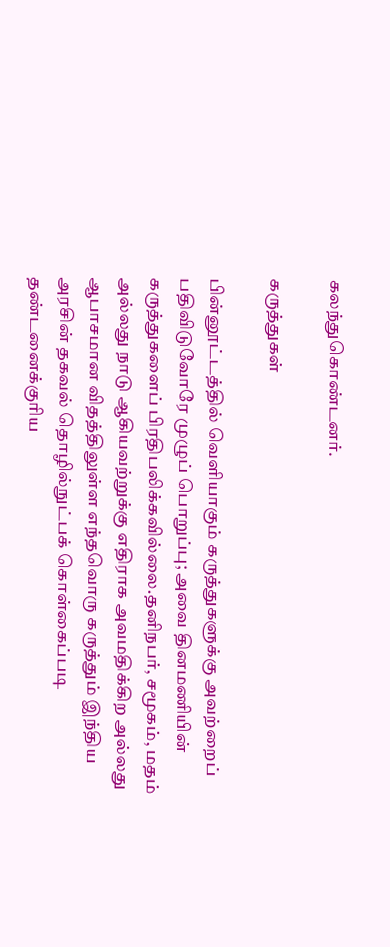கலந்துகொண்டனர்.

கருத்துகள்

பின்னூட்டத்தில் வெளியாகும் கருத்துகளுக்கு அவற்றைப் பதிவிடுவோரே முழுப் பொறுப்பு; அவை தினமணியின் கருத்துகளைப் பிரதிபலிக்கவில்லை.தனிநபர், சமூகம், மதம் அல்லது நாடு ஆகியவற்றுக்கு எதிராக அவமதிக்கிற அல்லது ஆபாசமான விதத்திலுள்ள எந்தவொரு கருத்தும் இந்திய அரசின் தகவல் தொழில்நுட்பக் கொள்கைப்படி தண்டனைக்குரிய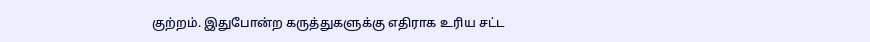குற்றம். இதுபோன்ற கருத்துகளுக்கு எதிராக உரிய சட்ட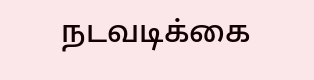நடவடிக்கை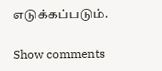எடுக்கப்படும்.

Show comments